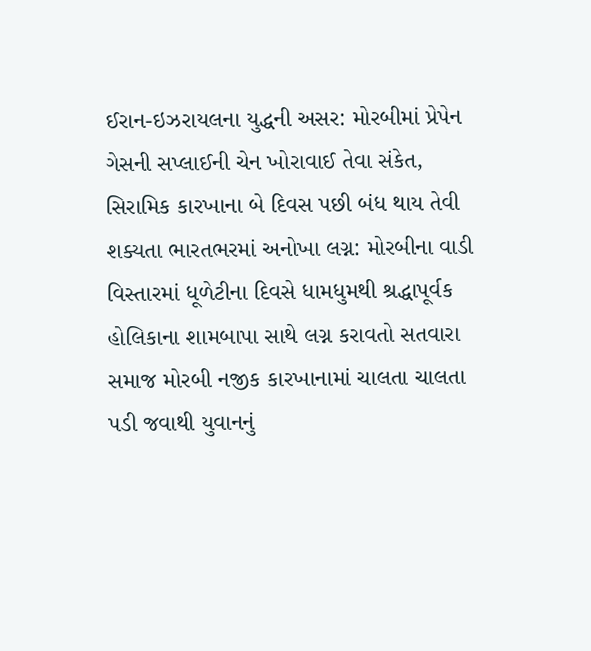ઈરાન-ઇઝરાયલના યુદ્ધની અસર: મોરબીમાં પ્રેપેન ગેસની સપ્લાઈની ચેન ખોરાવાઈ તેવા સંકેત, સિરામિક કારખાના બે દિવસ પછી બંધ થાય તેવી શક્યતા ભારતભરમાં અનોખા લગ્ન: મોરબીના વાડી વિસ્તારમાં ધૂળેટીના દિવસે ધામધુમથી શ્રદ્ધાપૂર્વક હોલિકાના શામબાપા સાથે લગ્ન કરાવતો સતવારા સમાજ મોરબી નજીક કારખાનામાં ચાલતા ચાલતા પડી જવાથી યુવાનનું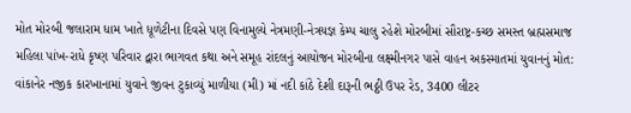મોત મોરબી જલારામ ધામ ખાતે ધૂળેટીના દિવસે પણ વિનામુલ્યે નેત્રમણી-નેત્રયજ્ઞ કેમ્પ ચાલુ રહેશે મોરબીમાં સૌરાષ્ટ્ર-કચ્છ સમસ્ત બ્રહ્મસમાજ મહિલા પાંખ-રાધે કૃષ્ણ પરિવાર દ્વારા ભાગવત કથા અને સમૂહ રાંદલનું આયોજન મોરબીના લક્ષ્મીનગર પાસે વાહન અકસ્માતમાં યુવાનનું મોત: વાંકાનેર નજીક કારખાનામાં યુવાને જીવન ટુકાવ્યું માળીયા (મી) માં નદી કાંઠે દેશી દારૂની ભઠ્ઠી ઉપર રેડ, 3400 લીટર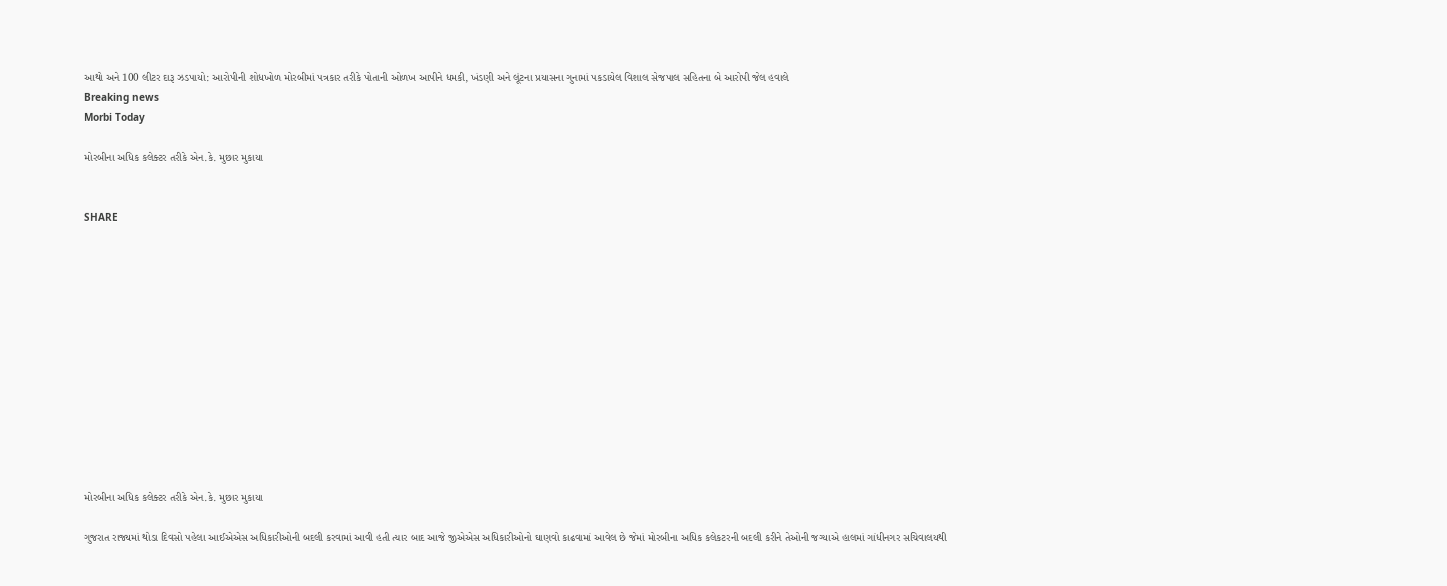આથો અને 100 લીટર દારૂ ઝડપાયો: આરોપીની શોધખોળ મોરબીમાં પત્રકાર તરીકે પોતાની ઓળખ આપીને ધમકી, ખંડણી અને લૂંટના પ્રયાસના ગુનામાં પકડાયેલ વિશાલ સેજપાલ સહિતના બે આરોપી જેલ હવાલે
Breaking news
Morbi Today

મોરબીના અધિક કલેક્ટર તરીકે એન.કે. મુછાર મુકાયા


SHARE













મોરબીના અધિક કલેક્ટર તરીકે એન.કે. મુછાર મુકાયા

ગુજરાત રાજ્યમાં થોડા દિવસો પહેલા આઈએએસ અધિકારીઓની બદલી કરવામાં આવી હતી ત્યાર બાદ આજે જીએએસ અધિકારીઓનો ઘાણવો કાઢવામાં આવેલ છે જેમાં મોરબીના અધિક કલેકટરની બદલી કરીને તેઓની જગ્યાએ હાલમાં ગાંધીનગર સચિવાલયથી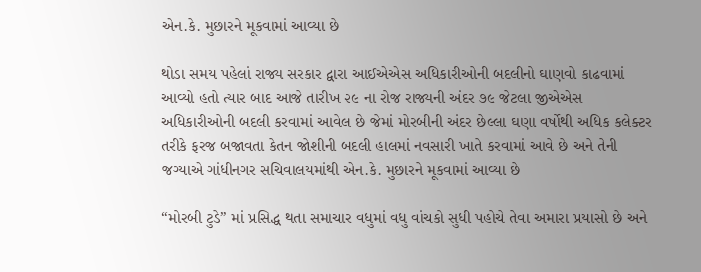એન.કે. મુછારને મૂકવામાં આવ્યા છે

થોડા સમય પહેલાં રાજ્ય સરકાર દ્વારા આઈએએસ અધિકારીઓની બદલીનો ઘાણવો કાઢવામાં આવ્યો હતો ત્યાર બાદ આજે તારીખ ૨૯ ના રોજ રાજ્યની અંદર ૭૯ જેટલા જીએએસ અધિકારીઓની બદલી કરવામાં આવેલ છે જેમાં મોરબીની અંદર છેલ્લા ઘણા વર્ષોથી અધિક કલેક્ટર તરીકે ફરજ બજાવતા કેતન જોશીની બદલી હાલમાં નવસારી ખાતે કરવામાં આવે છે અને તેની જગ્યાએ ગાંધીનગર સચિવાલયમાંથી એન.કે. મુછારને મૂકવામાં આવ્યા છે

“મોરબી ટુડે” માં પ્રસિદ્ધ થતા સમાચાર વધુમાં વધુ વાંચકો સુધી પહોચે તેવા અમારા પ્રયાસો છે અને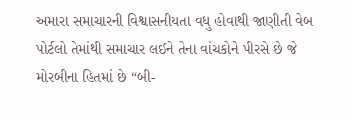અમારા સમાચારની વિશ્વાસનીયતા વધુ હોવાથી જાણીતી વેબ પોર્ટલો તેમાંથી સમાચાર લઈને તેના વાંચકોને પીરસે છે જે મોરબીના હિતમાં છે “બી-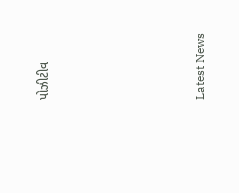પોઝીટીવ






Latest News